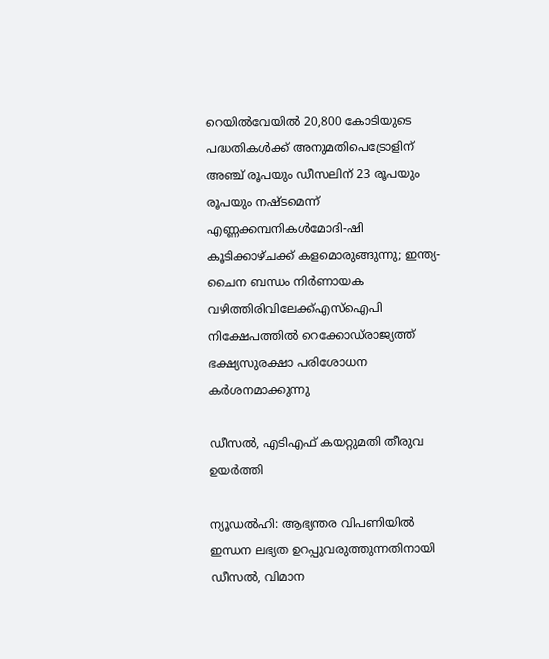റെയില്‍വേയില്‍ 20,800 കോടിയുടെ പദ്ധതികള്‍ക്ക് അനുമതിപെട്രോളിന് അഞ്ച് രൂപയും ഡീസലിന് 23 രൂപയും രൂപയും നഷ്ടമെന്ന് എണ്ണക്കമ്പനികൾമോദി-ഷി കൂടിക്കാഴ്ചക്ക് കളമൊരുങ്ങുന്നു; ഇന്ത്യ-ചൈന ബന്ധം നിര്‍ണായക വഴിത്തിരിവിലേക്ക്എസ്‌ഐപി നിക്ഷേപത്തില്‍ റെക്കോഡ്‌രാജ്യത്ത് ഭക്ഷ്യസുരക്ഷാ പരിശോധന കർശനമാക്കുന്നു

ഡീസല്‍, എടിഎഫ് കയറ്റുമതി തീരുവ ഉയര്‍ത്തി

ന്യൂഡൽഹി: ആഭ്യന്തര വിപണിയിൽ ഇന്ധന ലഭ്യത ഉറപ്പുവരുത്തുന്നതിനായി ഡീസൽ, വിമാന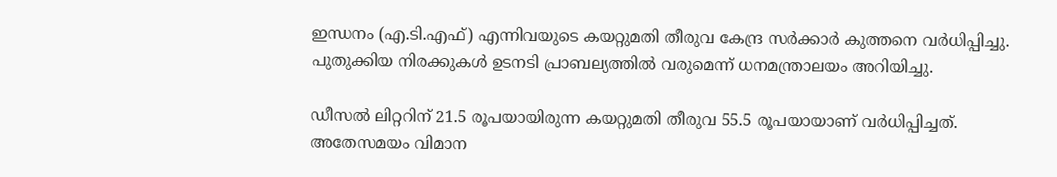ഇന്ധനം (എ.ടി.എഫ്) എന്നിവയുടെ കയറ്റുമതി തീരുവ കേന്ദ്ര സർക്കാർ കുത്തനെ വർധിപ്പിച്ചു. പുതുക്കിയ നിരക്കുകൾ ഉടനടി പ്രാബല്യത്തിൽ വരുമെന്ന് ധനമന്ത്രാലയം അറിയിച്ചു.

ഡീസൽ ലിറ്ററിന് 21.5 രൂപയായിരുന്ന കയറ്റുമതി തീരുവ 55.5 രൂപയായാണ് വർധിപ്പിച്ചത്. അതേസമയം വിമാന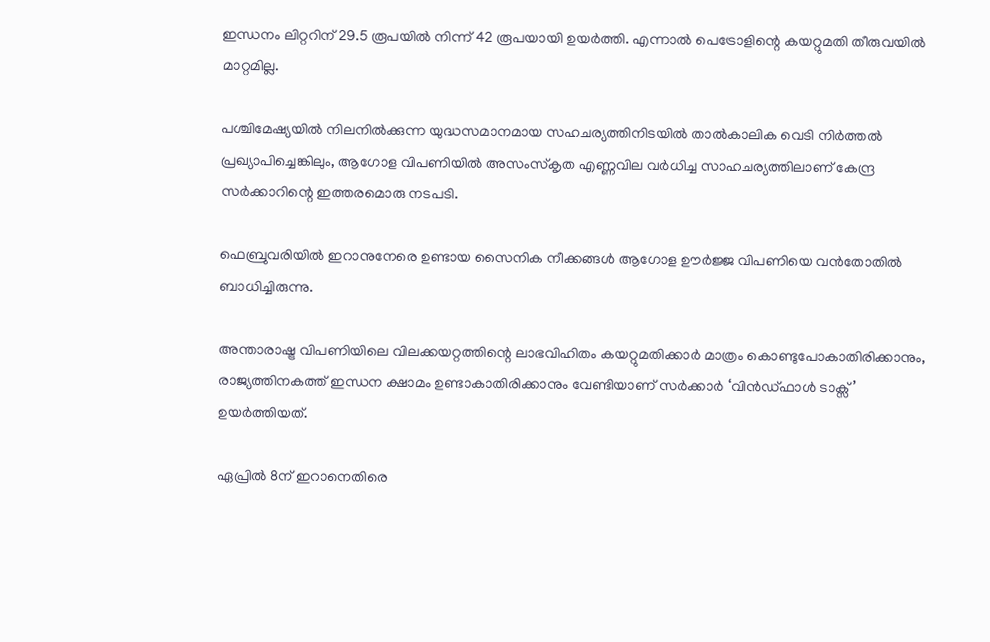ഇന്ധനം ലിറ്ററിന് 29.5 രൂപയിൽ നിന്ന് 42 രൂപയായി ഉയർത്തി. എന്നാൽ പെട്രോളിന്റെ കയറ്റുമതി തീരുവയിൽ മാറ്റമില്ല.

പശ്ചിമേഷ്യയിൽ നിലനിൽക്കുന്ന യുദ്ധസമാനമായ സഹചര്യത്തിനിടയിൽ താൽകാലിക വെടി നിർത്തൽ പ്രഖ്യാപിച്ചെങ്കിലും, ആഗോള വിപണിയിൽ അസംസ്കൃത എണ്ണവില വർധിച്ച സാഹചര്യത്തിലാണ് കേന്ദ്ര സർക്കാറിന്റെ ഇത്തരമൊരു നടപടി.

ഫെബ്രുവരിയിൽ ഇറാനുനേരെ ഉണ്ടായ സൈനിക നീക്കങ്ങൾ ആഗോള ഊർജ്ജ വിപണിയെ വൻതോതിൽ ബാധിച്ചിരുന്നു.

അന്താരാഷ്ട്ര വിപണിയിലെ വിലക്കയറ്റത്തിന്റെ ലാഭവിഹിതം കയറ്റുമതിക്കാർ മാത്രം കൊണ്ടുപോകാതിരിക്കാനും, രാജ്യത്തിനകത്ത് ഇന്ധന ക്ഷാമം ഉണ്ടാകാതിരിക്കാനും വേണ്ടിയാണ് സർക്കാർ ‘വിൻഡ്ഫാൾ ടാക്സ്’ ഉയർത്തിയത്.

ഏപ്രിൽ 8ന് ഇറാനെതിരെ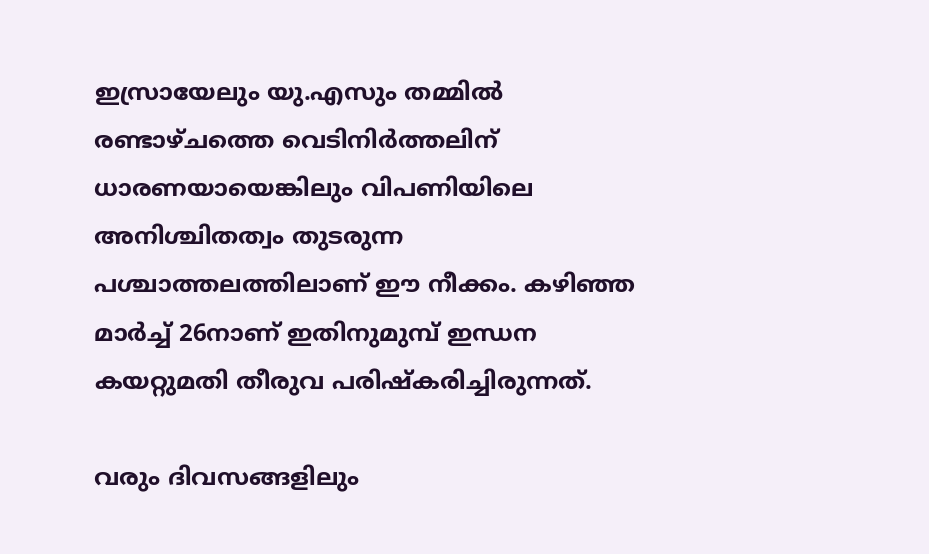ഇസ്രായേലും യു.എസും തമ്മിൽ രണ്ടാഴ്ചത്തെ വെടിനിർത്തലിന് ധാരണയായെങ്കിലും വിപണിയിലെ അനിശ്ചിതത്വം തുടരുന്ന പശ്ചാത്തലത്തിലാണ് ഈ നീക്കം. കഴിഞ്ഞ മാർച്ച് 26നാണ് ഇതിനുമുമ്പ് ഇന്ധന കയറ്റുമതി തീരുവ പരിഷ്കരിച്ചിരുന്നത്.

വരും ദിവസങ്ങളിലും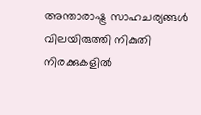അന്താരാഷ്ട്ര സാഹചര്യങ്ങൾ വിലയിരുത്തി നികുതി നിരക്കുകളിൽ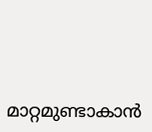മാറ്റമുണ്ടാകാൻ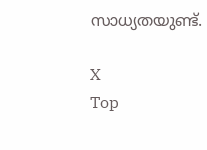സാധ്യതയുണ്ട്.

X
Top